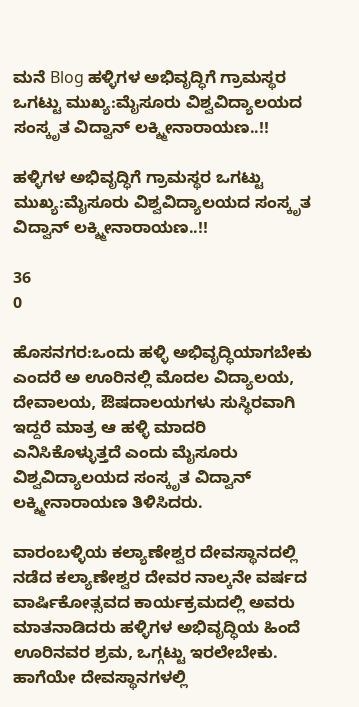ಮನೆ Blog ಹಳ್ಳಿಗಳ ಅಭಿವೃದ್ಧಿಗೆ ಗ್ರಾಮಸ್ಥರ ಒಗಟ್ಟು ಮುಖ್ಯ:ಮೈಸೂರು ವಿಶ್ವವಿದ್ಯಾಲಯದ ಸಂಸ್ಕೃತ ವಿದ್ವಾನ್ ಲಕ್ಶ್ಮೀನಾರಾಯಣ..!!

ಹಳ್ಳಿಗಳ ಅಭಿವೃದ್ಧಿಗೆ ಗ್ರಾಮಸ್ಥರ ಒಗಟ್ಟು ಮುಖ್ಯ:ಮೈಸೂರು ವಿಶ್ವವಿದ್ಯಾಲಯದ ಸಂಸ್ಕೃತ ವಿದ್ವಾನ್ ಲಕ್ಶ್ಮೀನಾರಾಯಣ..!!

36
0

ಹೊಸನಗರ:ಒಂದು ಹಳ್ಳಿ ಅಭಿವೃದ್ಧಿಯಾಗಬೇಕು ಎಂದರೆ ಅ ಊರಿನಲ್ಲಿ ಮೊದಲ ವಿದ್ಯಾಲಯ, ದೇವಾಲಯ, ಔಷದಾಲಯಗಳು ಸುಸ್ಥಿರವಾಗಿ ಇದ್ದರೆ ಮಾತ್ರ ಆ ಹಳ್ಳಿ ಮಾದರಿ ಎನಿಸಿಕೊಳ್ಳುತ್ತದೆ ಎಂದು ಮೈಸೂರು ವಿಶ್ವವಿದ್ಯಾಲಯದ ಸಂಸ್ಕೃತ ವಿದ್ವಾನ್ ಲಕ್ಶ್ಮೀನಾರಾಯಣ ತಿಳಿಸಿದರು.

ವಾರಂಬಳ್ಳಿಯ ಕಲ್ಯಾಣೇಶ್ವರ ದೇವಸ್ಥಾನದಲ್ಲಿ ನಡೆದ ಕಲ್ಯಾಣೇಶ್ವರ ದೇವರ ನಾಲ್ಕನೇ ವರ್ಷದ ವಾರ್ಷಿಕೋತ್ಸವದ ಕಾರ್ಯಕ್ರಮದಲ್ಲಿ ಅವರು ಮಾತನಾಡಿದರು ಹಳ್ಳಿಗಳ ಅಭಿವೃದ್ಧಿಯ ಹಿಂದೆ ಊರಿನವರ ಶ್ರಮ, ಒಗ್ಗಟ್ಟು ಇರಲೇಬೇಕು. ಹಾಗೆಯೇ ದೇವಸ್ಥಾನಗಳಲ್ಲಿ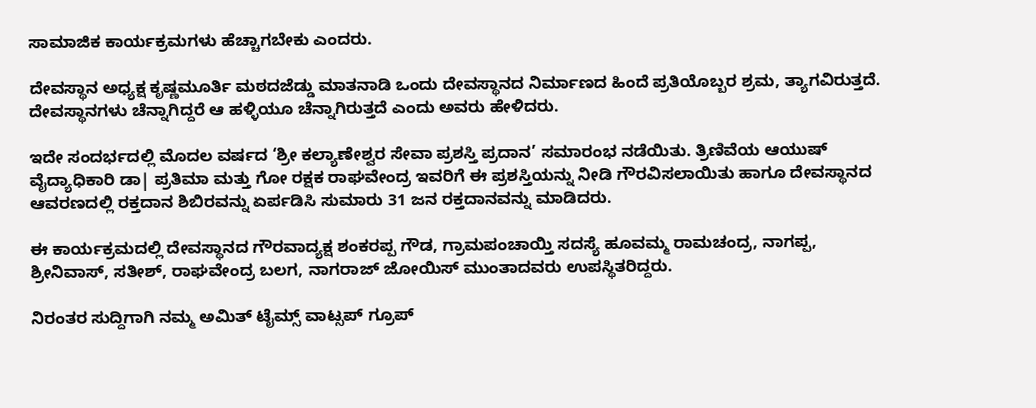ಸಾಮಾಜಿಕ ಕಾರ್ಯಕ್ರಮಗಳು ಹೆಚ್ಚಾಗಬೇಕು ಎಂದರು.

ದೇವಸ್ಥಾನ ಅಧ್ಯಕ್ಷ ಕೃಷ್ಣಮೂರ್ತಿ ಮಠದಜೆಡ್ಡು ಮಾತನಾಡಿ ಒಂದು ದೇವಸ್ಥಾನದ ನಿರ್ಮಾಣದ ಹಿಂದೆ ಪ್ರತಿಯೊಬ್ಬರ ಶ್ರಮ, ತ್ಯಾಗವಿರುತ್ತದೆ. ದೇವಸ್ಥಾನಗಳು ಚೆನ್ನಾಗಿದ್ದರೆ ಆ ಹಳ್ಳಿಯೂ ಚೆನ್ನಾಗಿರುತ್ತದೆ ಎಂದು ಅವರು ಹೇಳಿದರು.

ಇದೇ ಸಂದರ್ಭದಲ್ಲಿ ಮೊದಲ ವರ್ಷದ ‘ಶ್ರೀ ಕಲ್ಯಾಣೇಶ್ವರ ಸೇವಾ ಪ್ರಶಸ್ತಿ ಪ್ರದಾನ’ ಸಮಾರಂಭ ನಡೆಯಿತು. ತ್ರಿಣಿವೆಯ ಆಯುಷ್ ವೈದ್ಯಾಧಿಕಾರಿ ಡಾ| ಪ್ರತಿಮಾ ಮತ್ತು ಗೋ ರಕ್ಷಕ ರಾಘವೇಂದ್ರ ಇವರಿಗೆ ಈ ಪ್ರಶಸ್ತಿಯನ್ನು ನೀಡಿ ಗೌರವಿಸಲಾಯಿತು ಹಾಗೂ ದೇವಸ್ಥಾನದ ಆವರಣದಲ್ಲಿ ರಕ್ತದಾನ ಶಿಬಿರವನ್ನು ಏರ್ಪಡಿಸಿ ಸುಮಾರು 31 ಜನ ರಕ್ತದಾನವನ್ನು ಮಾಡಿದರು.

ಈ ಕಾರ್ಯಕ್ರಮದಲ್ಲಿ ದೇವಸ್ಥಾನದ ಗೌರವಾದ್ಯಕ್ಷ ಶಂಕರಪ್ಪ ಗೌಡ, ಗ್ರಾಮಪಂಚಾಯ್ತಿ ಸದಸ್ಯೆ ಹೂವಮ್ಮ ರಾಮಚಂದ್ರ, ನಾಗಪ್ಪ, ಶ್ರೀನಿವಾಸ್, ಸತೀಶ್, ರಾಘವೇಂದ್ರ ಬಲಗ, ನಾಗರಾಜ್ ಜೋಯಿಸ್ ಮುಂತಾದವರು ಉಪಸ್ಥಿತರಿದ್ದರು.

ನಿರಂತರ ಸುದ್ದಿಗಾಗಿ ನಮ್ಮ ಅಮಿತ್ ಟೈಮ್ಸ್ ವಾಟ್ಸಪ್ ಗ್ರೂಪ್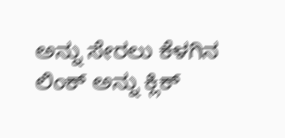ಅನ್ನು ಸೇರಲು ಕೆಳಗಿನ ಲಿಂಕ್ ಅನ್ನು ಕ್ಲಿಕ್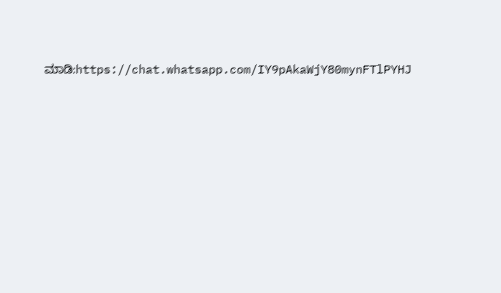ಮಾಡಿ:https://chat.whatsapp.com/IY9pAkaWjY80mynFTlPYHJ